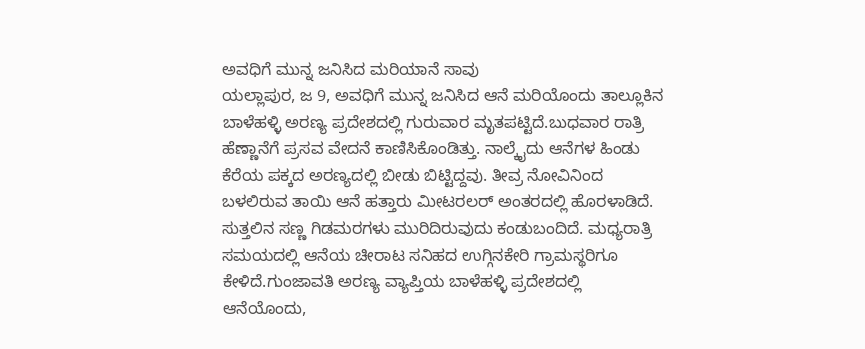ಅವಧಿಗೆ ಮುನ್ನ ಜನಿಸಿದ ಮರಿಯಾನೆ ಸಾವು
ಯಲ್ಲಾಪುರ, ಜ 9, ಅವಧಿಗೆ ಮುನ್ನ ಜನಿಸಿದ ಆನೆ ಮರಿಯೊಂದು ತಾಲ್ಲೂಕಿನ ಬಾಳೆಹಳ್ಳಿ ಅರಣ್ಯ ಪ್ರದೇಶದಲ್ಲಿ ಗುರುವಾರ ಮೃತಪಟ್ಟಿದೆ.ಬುಧವಾರ ರಾತ್ರಿ ಹೆಣ್ಣಾನೆಗೆ ಪ್ರಸವ ವೇದನೆ ಕಾಣಿಸಿಕೊಂಡಿತ್ತು. ನಾಲ್ಕೈದು ಆನೆಗಳ ಹಿಂಡು ಕೆರೆಯ ಪಕ್ಕದ ಅರಣ್ಯದಲ್ಲಿ ಬೀಡು ಬಿಟ್ಟಿದ್ದವು. ತೀವ್ರ ನೋವಿನಿಂದ ಬಳಲಿರುವ ತಾಯಿ ಆನೆ ಹತ್ತಾರು ಮೀಟರಲರ್ ಅಂತರದಲ್ಲಿ ಹೊರಳಾಡಿದೆ. ಸುತ್ತಲಿನ ಸಣ್ಣ ಗಿಡಮರಗಳು ಮುರಿದಿರುವುದು ಕಂಡುಬಂದಿದೆ. ಮಧ್ಯರಾತ್ರಿ ಸಮಯದಲ್ಲಿ ಆನೆಯ ಚೀರಾಟ ಸನಿಹದ ಉಗ್ಗಿನಕೇರಿ ಗ್ರಾಮಸ್ಥರಿಗೂ ಕೇಳಿದೆ.ಗುಂಜಾವತಿ ಅರಣ್ಯ ವ್ಯಾಪ್ತಿಯ ಬಾಳೆಹಳ್ಳಿ ಪ್ರದೇಶದಲ್ಲಿ ಆನೆಯೊಂದು,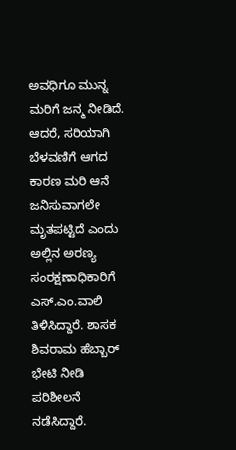ಅವಧಿಗೂ ಮುನ್ನ ಮರಿಗೆ ಜನ್ಮ ನೀಡಿದೆ. ಆದರೆ, ಸರಿಯಾಗಿ ಬೆಳವಣಿಗೆ ಆಗದ ಕಾರಣ ಮರಿ ಆನೆ ಜನಿಸುವಾಗಲೇ ಮೃತಪಟ್ಟಿದೆ ಎಂದು ಅಲ್ಲಿನ ಅರಣ್ಯ ಸಂರಕ್ಷಣಾಧಿಕಾರಿಗೆ ಎಸ್.ಎಂ.ವಾಲಿ ತಿಳಿಸಿದ್ದಾರೆ. ಶಾಸಕ ಶಿವರಾಮ ಹೆಬ್ಬಾರ್ ಭೇಟಿ ನೀಡಿ ಪರಿಶೀಲನೆ ನಡೆಸಿದ್ದಾರೆ.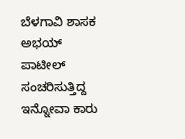ಬೆಳಗಾವಿ ಶಾಸಕ ಅಭಯ್ ಪಾಟೀಲ್ ಸಂಚರಿಸುತ್ತಿದ್ದ ಇನ್ನೋವಾ ಕಾರು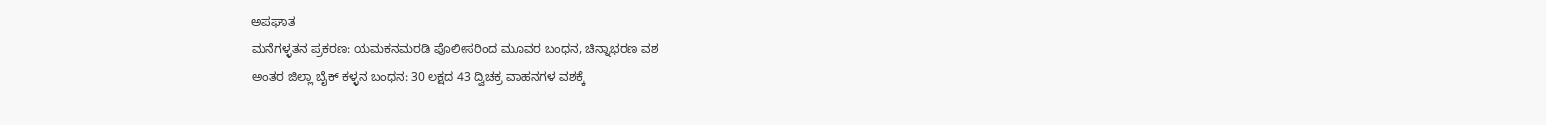ಅಪಘಾತ
ಮನೆಗಳ್ಳತನ ಪ್ರಕರಣ: ಯಮಕನಮರಡಿ ಪೊಲೀಸರಿಂದ ಮೂವರ ಬಂಧನ, ಚಿನ್ನಾಭರಣ ವಶ
ಅಂತರ ಜಿಲ್ಲಾ ಬೈಕ್ ಕಳ್ಳನ ಬಂಧನ: 30 ಲಕ್ಷದ 43 ದ್ವಿಚಕ್ರ ವಾಹನಗಳ ವಶಕ್ಕೆ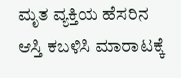ಮೃತ ವ್ಯಕ್ತಿಯ ಹೆಸರಿನ ಆಸ್ತಿ ಕಬಳಿಸಿ ಮಾರಾಟಕ್ಕೆ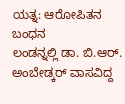ಯತ್ನ: ಆರೋಪಿತನ ಬಂಧನ
ಲಂಡನ್ನಲ್ಲಿ ಡಾ. ಬಿ.ಆರ್. ಅಂಬೇಡ್ಕರ್ ವಾಸವಿದ್ದ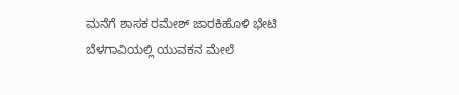ಮನೆಗೆ ಶಾಸಕ ರಮೇಶ್ ಜಾರಕಿಹೊಳಿ ಭೇಟಿ
ಬೆಳಗಾವಿಯಲ್ಲಿ ಯುವಕನ ಮೇಲೆ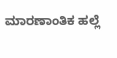ಮಾರಣಾಂತಿಕ ಹಲ್ಲೆ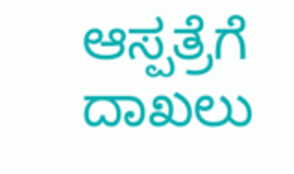ಆಸ್ಪತ್ರೆಗೆ ದಾಖಲು